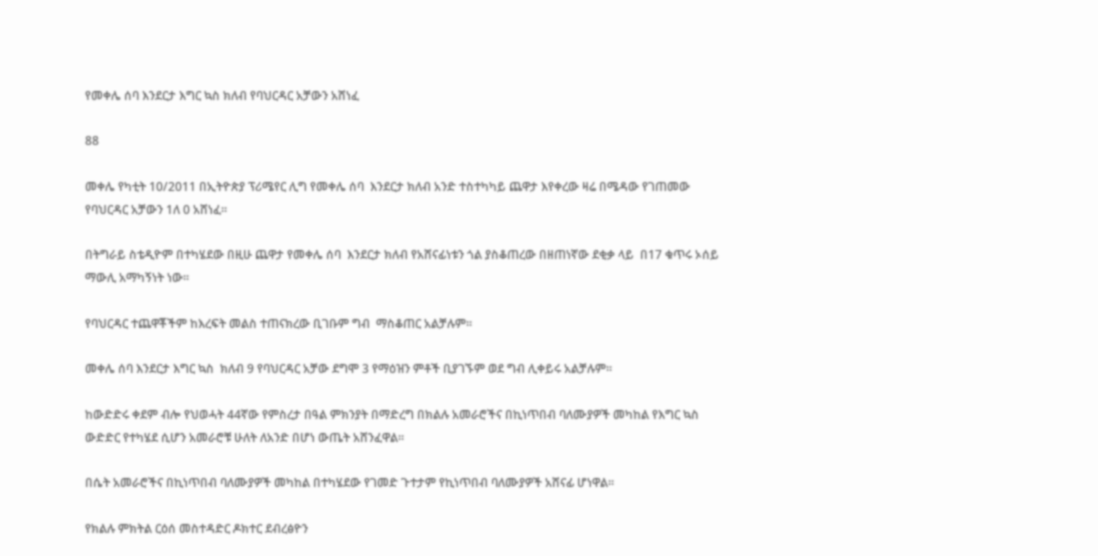የመቀሌ ሰባ እንደርታ እግር ኳስ ክለብ የባህርዳር አቻውን አሸነፈ

88

መቀሌ የካቲት 10/2011 በኢትዮጵያ ፕሪሜየር ሊግ የመቀሌ ሰባ  እንደርታ ክለብ አንድ ተስተካካይ ጨዋታ እየቀረው ዛሬ በሜዳው የገጠመው  የባህርዳር አቻውን 1ለ 0 አሸነፈ፡፡

በትግራይ ስቴዲዮም በተካሄደው በዚሁ ጨዋታ የመቀሌ ሰባ  እንደርታ ክለብ የአሸናፊነቱን ጎል ያስቆጠረው በዘጠነኛው ደቂቃ ላይ  በ17 ቁጥሩ ኦሰይ ማውሊ አማካኝነት ነው፡፡

የባህርዳር ተጨዋቾችም ከእረፍት መልስ ተጠናክረው ቢገቡም ግብ  ማስቆጠር አልቻሉም፡፡

መቀሌ ሰባ እንደርታ እግር ኳስ  ክለብ 9 የባህርዳር አቻው ደግሞ 3 የማዕዝን ምቶች ቢያገኙም ወደ ግብ ሊቀይሩ አልቻሉም፡፡

ከውድድሩ ቀደም ብሎ የህወሓት 44ኛው የምስረታ በዓል ምክንያት በማድረግ በክልሉ አመራሮችና በኪነጥበብ ባለሙያዎች መካከል የእግር ኳስ ውድድር የተካሄደ ሲሆን አመራሮቹ ሁለት ለአንድ በሆነ ውጤት አሸንፈዋል፡፡

በሴት አመራሮችና በኪነጥበብ ባለሙያዎች መካከል በተካሄደው የገመድ ጉተታም የኪነጥበብ ባለሙያዎች አሸናፊ ሆነዋል፡፡

የክልሉ ምክትል ርዕሰ መስተዳድር ዶክተር ደብረፅዮን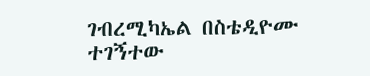ገብረሚካኤል በስቴዲዮሙ ተገኝተው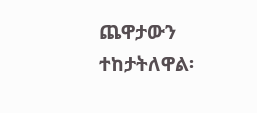ጨዋታውን ተከታትለዋል፡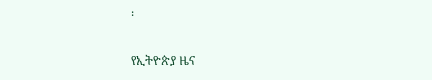፡

የኢትዮጵያ ዜና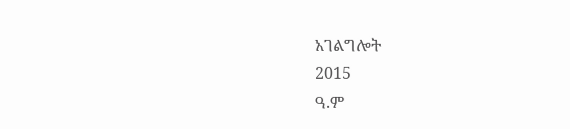አገልግሎት
2015
ዓ.ም